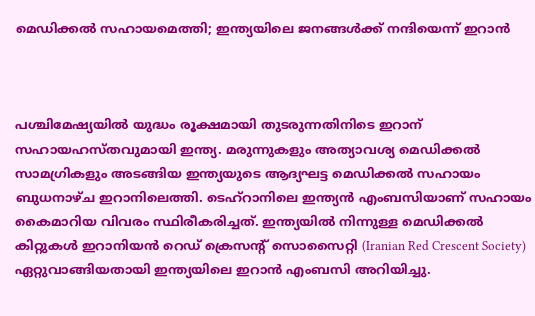മെഡിക്കൽ സഹായമെത്തി; ഇന്ത്യയിലെ ജനങ്ങൾക്ക് നന്ദിയെന്ന് ഇറാൻ



പശ്ചിമേഷ്യയിൽ യുദ്ധം രൂക്ഷമായി തുടരുന്നതിനിടെ ഇറാന് സഹായഹസ്തവുമായി ഇന്ത്യ. മരുന്നുകളും അത്യാവശ്യ മെഡിക്കൽ സാമഗ്രികളും അടങ്ങിയ ഇന്ത്യയുടെ ആദ്യഘട്ട മെഡിക്കൽ സഹായം ബുധനാഴ്ച ഇറാനിലെത്തി. ടെഹ്‌റാനിലെ ഇന്ത്യൻ എംബസിയാണ് സഹായം കൈമാറിയ വിവരം സ്ഥിരീകരിച്ചത്. ഇന്ത്യയിൽ നിന്നുള്ള മെഡിക്കൽ കിറ്റുകൾ ഇറാനിയൻ റെഡ് ക്രെസന്റ് സൊസൈറ്റി (Iranian Red Crescent Society) ഏറ്റുവാങ്ങിയതായി ഇന്ത്യയിലെ ഇറാൻ എംബസി അറിയിച്ചു.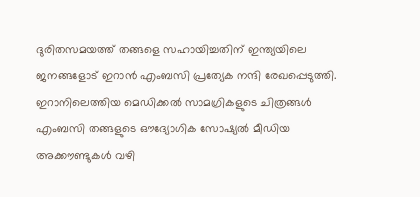ദുരിതസമയത്ത് തങ്ങളെ സഹായിച്ചതിന് ഇന്ത്യയിലെ ജനങ്ങളോട് ഇറാൻ എംബസി പ്രത്യേക നന്ദി രേഖപ്പെടുത്തി. ഇറാനിലെത്തിയ മെഡിക്കൽ സാമഗ്രികളുടെ ചിത്രങ്ങൾ എംബസി തങ്ങളുടെ ഔദ്യോഗിക സോഷ്യൽ മീഡിയ അക്കൗണ്ടുകൾ വഴി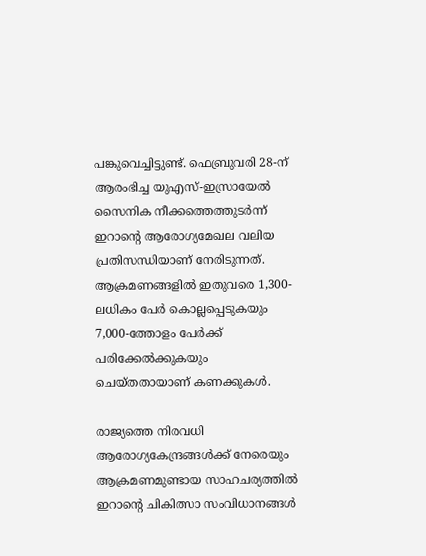പങ്കുവെച്ചിട്ടുണ്ട്. ഫെബ്രുവരി 28-ന് ആരംഭിച്ച യുഎസ്-ഇസ്രായേൽ സൈനിക നീക്കത്തെത്തുടർന്ന് ഇറാന്റെ ആരോഗ്യമേഖല വലിയ പ്രതിസന്ധിയാണ് നേരിടുന്നത്. ആക്രമണങ്ങളിൽ ഇതുവരെ 1,300-ലധികം പേർ കൊല്ലപ്പെടുകയും 7,000-ത്തോളം പേർക്ക് പരിക്കേൽക്കുകയും ചെയ്തതായാണ് കണക്കുകൾ.

രാജ്യത്തെ നിരവധി ആരോഗ്യകേന്ദ്രങ്ങൾക്ക് നേരെയും ആക്രമണമുണ്ടായ സാഹചര്യത്തിൽ ഇറാന്റെ ചികിത്സാ സംവിധാനങ്ങൾ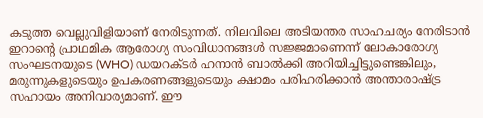കടുത്ത വെല്ലുവിളിയാണ് നേരിടുന്നത്. നിലവിലെ അടിയന്തര സാഹചര്യം നേരിടാൻ ഇറാന്റെ പ്രാഥമിക ആരോഗ്യ സംവിധാനങ്ങൾ സജ്ജമാണെന്ന് ലോകാരോഗ്യ സംഘടനയുടെ (WHO) ഡയറക്ടർ ഹനാൻ ബാൽക്കി അറിയിച്ചിട്ടുണ്ടെങ്കിലും, മരുന്നുകളുടെയും ഉപകരണങ്ങളുടെയും ക്ഷാമം പരിഹരിക്കാൻ അന്താരാഷ്ട്ര സഹായം അനിവാര്യമാണ്. ഈ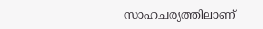സാഹചര്യത്തിലാണ്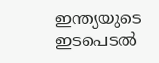ഇന്ത്യയുടെ ഇടപെടൽ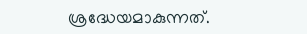ശ്രദ്ധേയമാകുന്നത്.